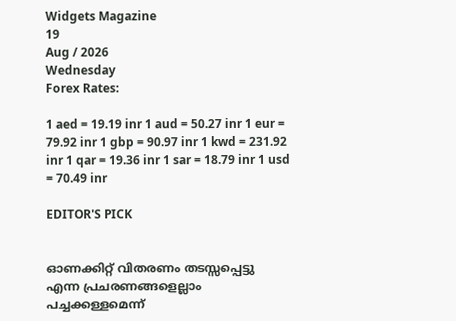Widgets Magazine
19
Aug / 2026
Wednesday
Forex Rates:

1 aed = 19.19 inr 1 aud = 50.27 inr 1 eur = 79.92 inr 1 gbp = 90.97 inr 1 kwd = 231.92 inr 1 qar = 19.36 inr 1 sar = 18.79 inr 1 usd = 70.49 inr

EDITOR'S PICK


ഓണക്കിറ്റ് വിതരണം തടസ്സപ്പെട്ടു എന്ന പ്രചരണങ്ങളെല്ലാം പച്ചക്കള്ളമെന്ന്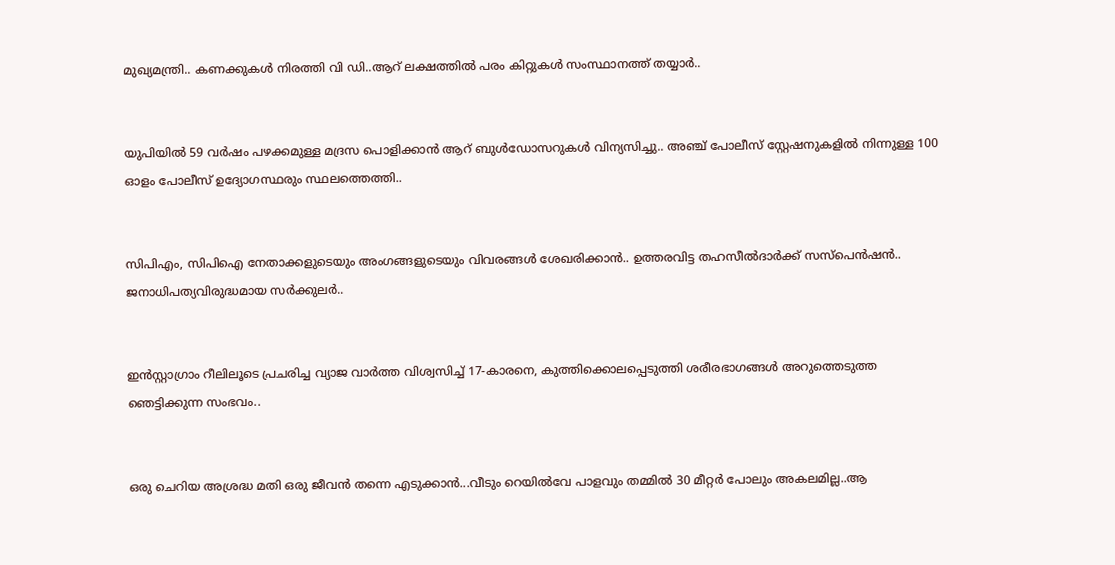മുഖ്യമന്ത്രി.. കണക്കുകള്‍ നിരത്തി വി ഡി..ആറ് ലക്ഷത്തില്‍ പരം കിറ്റുകള്‍ സംസ്ഥാനത്ത് തയ്യാർ..


യുപിയിൽ 59 വർഷം പഴക്കമുള്ള മദ്രസ പൊളിക്കാൻ ആറ് ബുൾഡോസറുകൾ വിന്യസിച്ചു.. അഞ്ച് പോലീസ് സ്റ്റേഷനുകളിൽ നിന്നുള്ള 100 ഓളം പോലീസ് ഉദ്യോഗസ്ഥരും സ്ഥലത്തെത്തി..


സിപിഎം, സിപിഐ നേതാക്കളുടെയും അംഗങ്ങളുടെയും വിവരങ്ങൾ ശേഖരിക്കാൻ.. ഉത്തരവിട്ട തഹസീൽദാർക്ക് സസ്‌പെൻഷൻ.. ജനാധിപത്യവിരുദ്ധമായ സർക്കുലർ..


ഇന്‍സ്റ്റാഗ്രാം റീലിലൂടെ പ്രചരിച്ച വ്യാജ വാര്‍ത്ത വിശ്വസിച്ച് 17-കാരനെ, കുത്തിക്കൊലപ്പെടുത്തി ശരീരഭാഗങ്ങള്‍ അറുത്തെടുത്ത ഞെട്ടിക്കുന്ന സംഭവം..


ഒരു ചെറിയ അശ്രദ്ധ മതി ഒരു ജീവൻ തന്നെ എടുക്കാൻ...വീടും റെയില്‍വേ പാളവും തമ്മില്‍ 30 മീറ്റര്‍ പോലും അകലമില്ല..ആ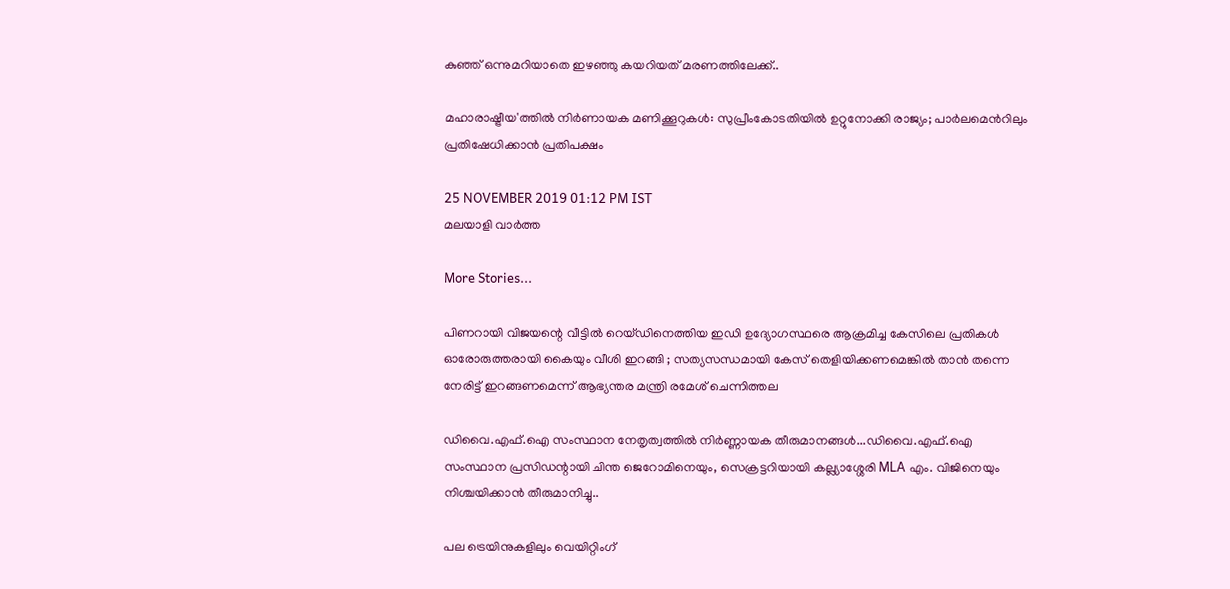കുഞ്ഞ് ഒന്നുമറിയാതെ ഇഴഞ്ഞു കയറിയത് മരണത്തിലേക്ക്..

മഹാരാഷ്ട്രീയ'ത്തില്‍ നിര്‍ണായക മണിക്കൂറുകള്‍: സുപ്രീംകോടതിയില്‍ ഉറ്റുനോക്കി രാജ്യം; പാര്‍ലമെന്‍റിലും പ്രതിഷേധിക്കാന്‍ പ്രതിപക്ഷം

25 NOVEMBER 2019 01:12 PM IST
മലയാളി വാര്‍ത്ത

More Stories...

പിണറായി വിജയന്റെ വീട്ടിൽ റെയ്ഡിനെത്തിയ ഇഡി ഉദ്യോഗസ്ഥരെ ആക്രമിച്ച കേസിലെ പ്രതികൾ ഓരോരുത്തരായി കൈയും വീശി ഇറങ്ങി ; സത്യസന്ധമായി കേസ് തെളിയിക്കണമെങ്കിൽ താൻ തന്നെ നേരിട്ട് ഇറങ്ങണമെന്ന് ആഭ്യന്തര മന്ത്രി രമേശ് ചെന്നിത്തല

ഡിവൈ.എഫ്.ഐ സംസ്ഥാന നേതൃത്വത്തില്‍ നിര്‍ണ്ണായക തീരുമാനങ്ങള്‍...ഡിവൈ.എഫ്.ഐ സംസ്ഥാന പ്രസിഡന്റായി ചിന്ത ജെറോമിനെയും, സെക്രട്ടറിയായി കല്ല്യാശ്ശേരി MLA എം. വിജിനെയും നിശ്ചയിക്കാന്‍ തീരുമാനിച്ചു..

പല ട്രെയിനുകളിലും വെയിറ്റിംഗ്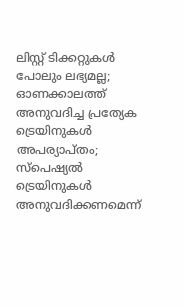ലിസ്റ്റ് ടിക്കറ്റുകള്‍ പോലും ലഭ്യമല്ല; ഓണക്കാലത്ത് അനുവദിച്ച പ്രത്യേക ട്രെയിനുകള്‍ അപര്യാപ്തം; സ്പെഷ്യല്‍ ട്രെയിനുകള്‍ അനുവദിക്കണമെന്ന്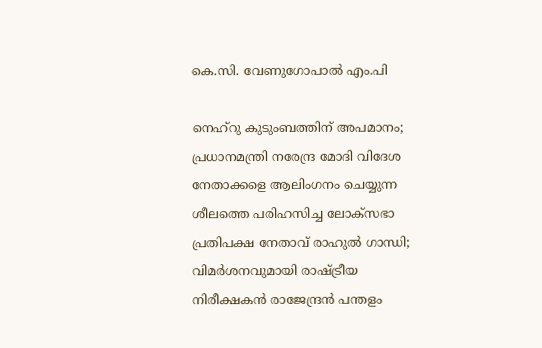കെ.സി. വേണുഗോപാല്‍ എം.പി

നെഹ്‌റു കുടുംബത്തിന് അപമാനം; പ്രധാനമന്ത്രി നരേന്ദ്ര മോദി വിദേശ നേതാക്കളെ ആലിംഗനം ചെയ്യുന്ന ശീലത്തെ പരിഹസിച്ച ലോക്‌സഭാ പ്രതിപക്ഷ നേതാവ് രാഹുൽ ഗാന്ധി; വിമർശനവുമായി രാഷ്ട്രീയ നിരീക്ഷകൻ രാജേന്ദ്രൻ പന്തളം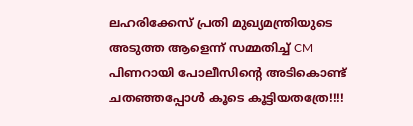ലഹരിക്കേസ് പ്രതി മുഖ്യമന്ത്രിയുടെ അടുത്ത ആളെന്ന് സമ്മതിച്ച് CM പിണറായി പോലീസിന്റെ അടികൊണ്ട് ചതഞ്ഞപ്പോൾ കൂടെ കൂട്ടിയതത്രേ!!!!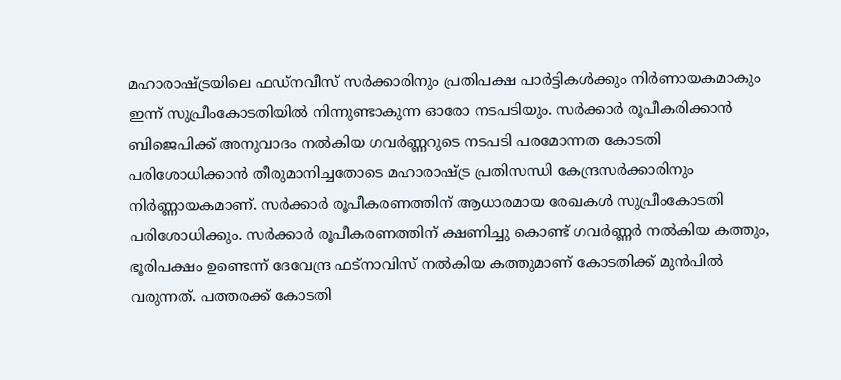മഹാരാഷ്ട്രയിലെ ഫഡ്നവീസ് സര്‍ക്കാരിനും പ്രതിപക്ഷ പാര്‍ട്ടികള്‍ക്കും നിര്‍ണായകമാകും ഇന്ന് സുപ്രീംകോടതിയില്‍ നിന്നുണ്ടാകുന്ന ഓരോ നടപടിയും. സര്‍ക്കാര്‍ രൂപീകരിക്കാന്‍ ബിജെപിക്ക് അനുവാദം നല്‍കിയ ഗവർണ്ണറുടെ നടപടി പരമോന്നത കോടതി പരിശോധിക്കാൻ തീരുമാനിച്ചതോടെ മഹാരാഷ്ട്ര പ്രതിസന്ധി കേന്ദ്രസർക്കാരിനും നിർണ്ണായകമാണ്. സര്‍ക്കാര്‍ രൂപീകരണത്തിന് ആധാരമായ രേഖകള്‍ സുപ്രീംകോടതി പരിശോധിക്കും. സർക്കാർ രൂപീകരണത്തിന് ക്ഷണിച്ചു കൊണ്ട് ഗവർണ്ണർ നൽകിയ കത്തും, ഭൂരിപക്ഷം ഉണ്ടെന്ന് ദേവേന്ദ്ര ഫട്നാവിസ് നൽകിയ കത്തുമാണ് കോടതിക്ക് മുൻപിൽ വരുന്നത്. പത്തരക്ക് കോടതി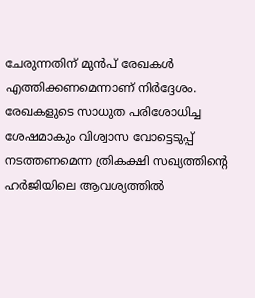ചേരുന്നതിന് മുൻപ് രേഖകൾ എത്തിക്കണമെന്നാണ് നിർദ്ദേശം. രേഖകളുടെ സാധുത പരിശോധിച്ച ശേഷമാകും വിശ്വാസ വോട്ടെടുപ്പ് നടത്തണമെന്ന ത്രികക്ഷി സഖ്യത്തിന്റെ ഹർജിയിലെ ആവശ്യത്തിൽ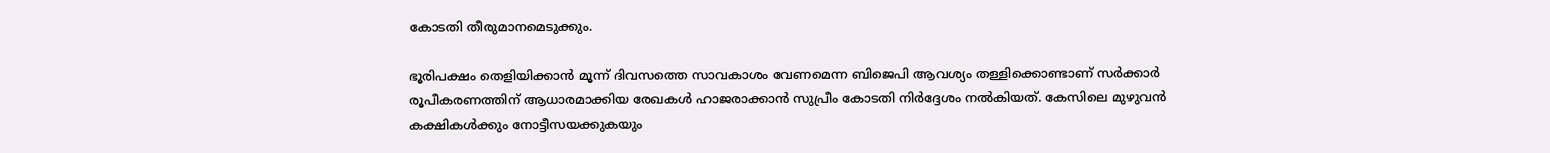കോടതി തീരുമാനമെടുക്കും.

ഭൂരിപക്ഷം തെളിയിക്കാന്‍ മൂന്ന് ദിവസത്തെ സാവകാശം വേണമെന്ന ബിജെപി ആവശ്യം തള്ളിക്കൊണ്ടാണ് സര്‍ക്കാര്‍ രൂപീകരണത്തിന് ആധാരമാക്കിയ രേഖകള്‍ ഹാജരാക്കാന്‍ സുപ്രീം കോടതി നിര്‍ദ്ദേശം നല്‍കിയത്. കേസിലെ മുഴുവന്‍ കക്ഷികള്‍ക്കും നോട്ടീസയക്കുകയും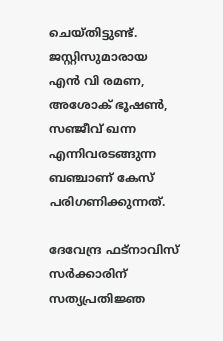ചെയ്തിട്ടുണ്ട്. ജസ്റ്റിസുമാരായ എന്‍ വി രമണ, അശോക് ഭൂഷണ്‍, സഞ്ജീവ് ഖന്ന എന്നിവരടങ്ങുന്ന ബഞ്ചാണ് കേസ് പരിഗണിക്കുന്നത്.

ദേവേന്ദ്ര ഫട്നാവിസ് സര്‍ക്കാരിന് സത്യപ്രതിജ്ഞ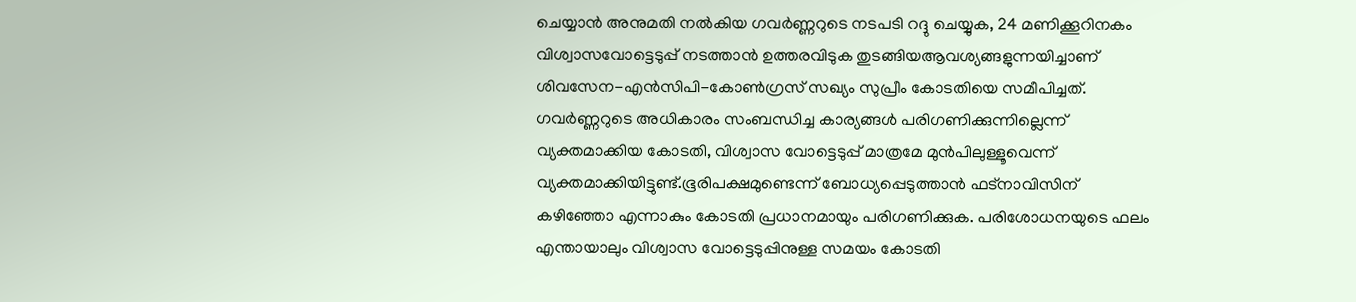ചെയ്യാന്‍ അനുമതി നല്‍കിയ ഗവര്‍ണ്ണറുടെ നടപടി റദ്ദു ചെയ്യുക, 24 മണിക്കൂറിനകം വിശ്വാസവോട്ടെടുപ്പ് നടത്താന്‍ ഉത്തരവിടുക തുടങ്ങിയആവശ്യങ്ങളുന്നയിച്ചാണ് ശിവസേന-എന്‍സിപി-കോണ്‍ഗ്രസ് സഖ്യം സുപ്രീം കോടതിയെ സമീപിച്ചത്. ഗവര്‍ണ്ണറുടെ അധികാരം സംബന്ധിച്ച കാര്യങ്ങള്‍ പരിഗണിക്കുന്നില്ലെന്ന് വ്യക്തമാക്കിയ കോടതി, വിശ്വാസ വോട്ടെടുപ്പ് മാത്രമേ മുന്‍പിലുള്ളൂവെന്ന് വ്യക്തമാക്കിയിട്ടുണ്ട്.ഭൂരിപക്ഷമുണ്ടെന്ന് ബോധ്യപ്പെടുത്താൻ ഫട്നാവിസിന് കഴിഞ്ഞോ എന്നാകും കോടതി പ്രധാനമായും പരിഗണിക്കുക. പരിശോധനയുടെ ഫലം എന്തായാലും വിശ്വാസ വോട്ടെടുപ്പിനുള്ള സമയം കോടതി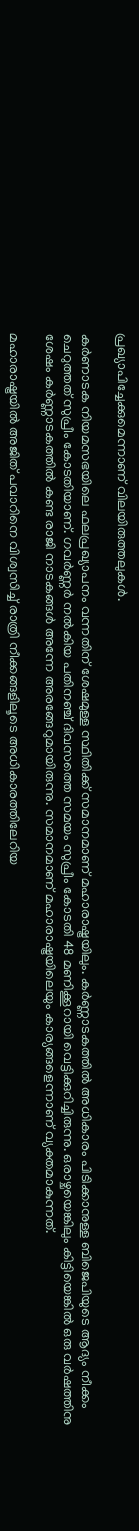പ്രഖ്യാപിച്ചേക്കുമെന്നാണ് വിലയിരുത്തലുകള്‍.

കര്‍ണാടക നിയമസഭയിലെ ഫലപ്രഖ്യാപനം വന്നതിന് ശേഷമുള്ള സ്ഥിതിക്ക് സമാനമാണ് മഹാരാഷ്ട്രയിലും. കർണ്ണാടകത്തിൽ അധികാരം പിടിക്കാനുള്ള ബിജെപിയുടെ ആദ്യം നീക്കം ചെറുത്തത് സുപ്രീം കോടതിയാണ്. ഗവർണ്ണർ നല്‍കിയ പതിനഞ്ച് ദിവസത്തെ സമയം സുപ്രീം കോടതി 48 മണിക്കൂറായി വെട്ടിക്കുറിച്ചിരുന്നു. ഒരാഴ്ചയെങ്കിലും കിട്ടിയെങ്കിൽ ഒരു വർഷത്തിനു ശേഷം കർണ്ണാടകത്തിൽ കണ്ട രാജി നാടകങ്ങൾ അന്നേ അരങ്ങേറുമായിരുന്നു. സമാനമാണ് മഹാരാഷ്ട്രയിലെയും കാര്യങ്ങളെന്നാണ് വ്യക്തമാകുന്നത്.

മഹാരാഷ്ട്രയിൽ അജിത് പവാറിനെ വിശ്വസിച്ച് രാത്രി നീക്കങ്ങളിലൂടെ അധികാരത്തിലേറിയ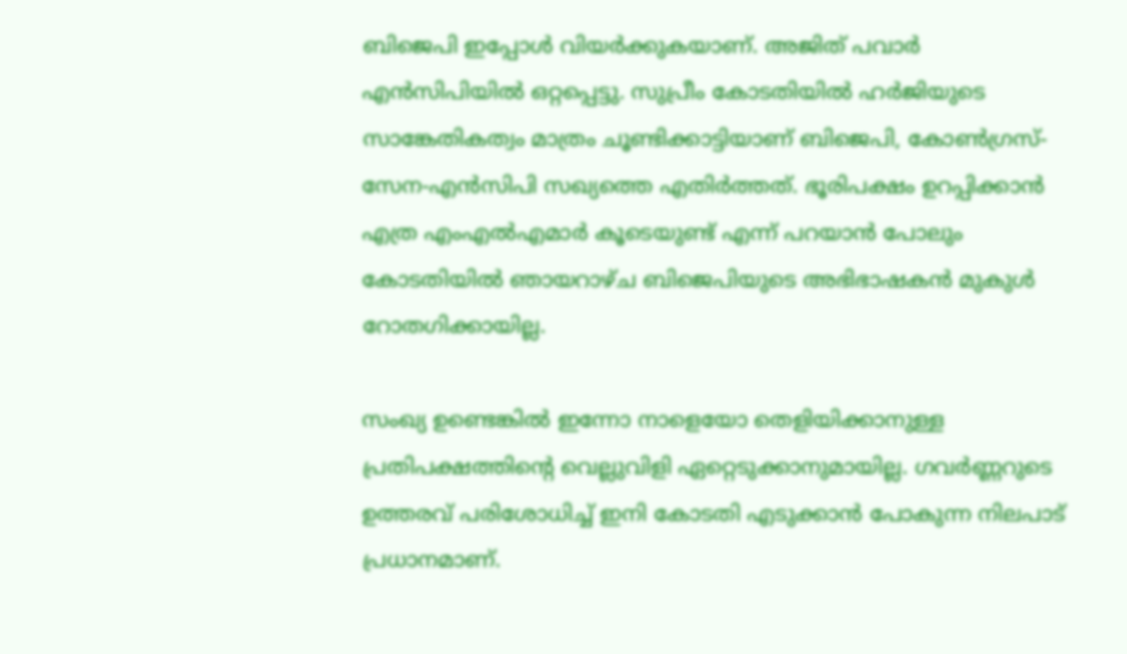ബിജെപി ഇപ്പോൾ വിയർക്കുകയാണ്. അജിത് പവാർ എൻസിപിയിൽ ഒറ്റപ്പെട്ടു. സുപ്രീം കോടതിയിൽ ഹ‍ർജിയുടെ സാങ്കേതികത്വം മാത്രം ചൂണ്ടിക്കാട്ടിയാണ് ബിജെപി, കോൺഗ്രസ്-സേന-എൻസിപി സഖ്യത്തെ എതിർത്തത്. ഭൂരിപക്ഷം ഉറപ്പിക്കാൻ എത്ര എംഎൽഎമാർ കൂടെയുണ്ട് എന്ന് പറയാൻ പോലും കോടതിയിൽ ഞായറാഴ്ച ബിജെപിയുടെ അഭിഭാഷകൻ മുകുൾ റോതഗിക്കായില്ല.

സംഖ്യ ഉണ്ടെങ്കിൽ ഇന്നോ നാളെയോ തെളിയിക്കാനുള്ള പ്രതിപക്ഷത്തിന്‍റെ വെല്ലുവിളി ഏറ്റെടുക്കാനുമായില്ല. ഗവർണ്ണറുടെ ഉത്തരവ് പരിശോധിച്ച് ഇനി കോടതി എടുക്കാൻ പോകുന്ന നിലപാട് പ്രധാനമാണ്.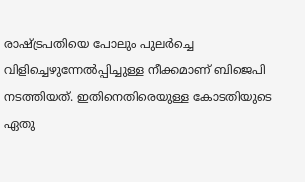രാഷ്ട്രപതിയെ പോലും പുലർച്ചെ വിളിച്ചെഴുന്നേല്‍പ്പിച്ചുള്ള നീക്കമാണ് ബിജെപി നടത്തിയത്. ഇതിനെതിരെയുള്ള കോടതിയുടെ ഏതു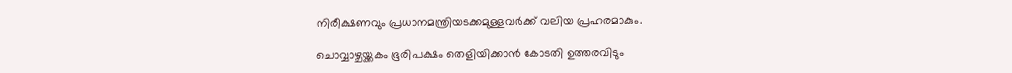നിരീക്ഷണവും പ്രധാനമന്ത്രിയടക്കമുള്ളവര്‍ക്ക് വലിയ പ്രഹരമാകും.

ചൊവ്വാഴ്ചയ്ക്കകം ഭൂരിപക്ഷം തെളിയിക്കാൻ കോടതി ഉത്തരവിടും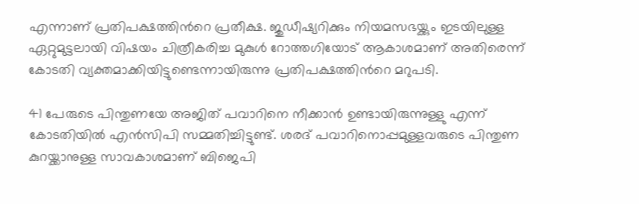എന്നാണ് പ്രതിപക്ഷത്തിന്‍റെ പ്രതീക്ഷ. ജുഡീഷ്യറിക്കും നിയമസഭയ്ക്കും ഇടയിലുള്ള ഏറ്റുമുട്ടലായി വിഷയം ചിത്രീകരിച്ച മുകുൾ റോത്തഗിയോട് ആകാശമാണ് അതിരെന്ന് കോടതി വ്യക്തമാക്കിയിട്ടുണ്ടെന്നായിരുന്നു പ്രതിപക്ഷത്തിന്‍റെ മറുപടി.

41 പേരുടെ പിന്തുണയേ അജിത് പവാറിനെ നീക്കാൻ ഉണ്ടായിരുന്നുള്ളു എന്ന് കോടതിയിൽ എൻസിപി സമ്മതിച്ചിട്ടുണ്ട്. ശരദ് പവാറിനൊപ്പമുള്ളവരുടെ പിന്തുണ കുറയ്ക്കാനുള്ള സാവകാശമാണ് ബിജെപി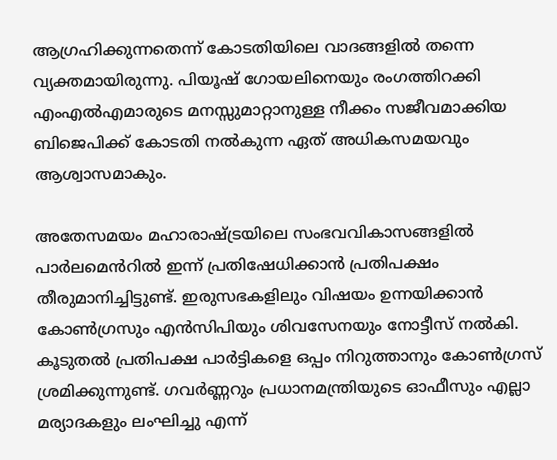ആഗ്രഹിക്കുന്നതെന്ന് കോടതിയിലെ വാദങ്ങളിൽ തന്നെ വ്യക്തമായിരുന്നു. പിയൂഷ് ഗോയലിനെയും രംഗത്തിറക്കി എംഎൽഎമാരുടെ മനസ്സുമാറ്റാനുള്ള നീക്കം സജീവമാക്കിയ ബിജെപിക്ക് കോടതി നല്‍കുന്ന ഏത് അധികസമയവും ആശ്വാസമാകും.

അതേസമയം മഹാരാഷ്ട്രയിലെ സംഭവവികാസങ്ങളിൽ പാർലമെൻറിൽ ഇന്ന് പ്രതിഷേധിക്കാൻ പ്രതിപക്ഷം തീരുമാനിച്ചിട്ടുണ്ട്. ഇരുസഭകളിലും വിഷയം ഉന്നയിക്കാൻ കോൺഗ്രസും എൻസിപിയും ശിവസേനയും നോട്ടീസ് നല്‍കി. കൂടുതൽ പ്രതിപക്ഷ പാർട്ടികളെ ഒപ്പം നിറുത്താനും കോൺഗ്രസ് ശ്രമിക്കുന്നുണ്ട്. ഗവർണ്ണറും പ്രധാനമന്ത്രിയുടെ ഓഫീസും എല്ലാ മര്യാദകളും ലംഘിച്ചു എന്ന്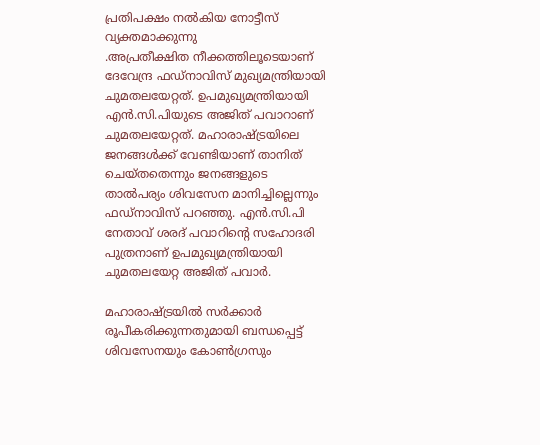പ്രതിപക്ഷം നല്‍കിയ നോട്ടീസ് വ്യക്തമാക്കുന്നു
.അപ്രതീക്ഷിത നീക്കത്തിലൂടെയാണ് ദേവേന്ദ്ര ഫഡ്നാവിസ് മുഖ്യമന്ത്രിയായി ചുമതലയേറ്റത്. ഉപമുഖ്യമന്ത്രിയായി എന്‍.സി.പിയുടെ അജിത് പവാറാണ് ചുമതലയേറ്റത്. മഹാരാഷ്ട്രയിലെ ജനങ്ങള്‍ക്ക് വേണ്ടിയാണ് താനിത് ചെയ്തതെന്നും ജനങ്ങളുടെ താല്‍പര്യം ശിവസേന മാനിച്ചില്ലെന്നും ഫഡ്നാവിസ് പറഞ്ഞു. എന്‍.സി.പി നേതാവ് ശരദ് പവാറിന്റെ സഹോദരി പുത്രനാണ് ഉപമുഖ്യമന്ത്രിയായി ചുമതലയേറ്റ അജിത് പവാര്‍.

മഹാരാഷ്ട്രയില്‍ സര്‍ക്കാര്‍ രൂപീകരിക്കുന്നതുമായി ബന്ധപ്പെട്ട് ശിവസേനയും കോണ്‍ഗ്രസും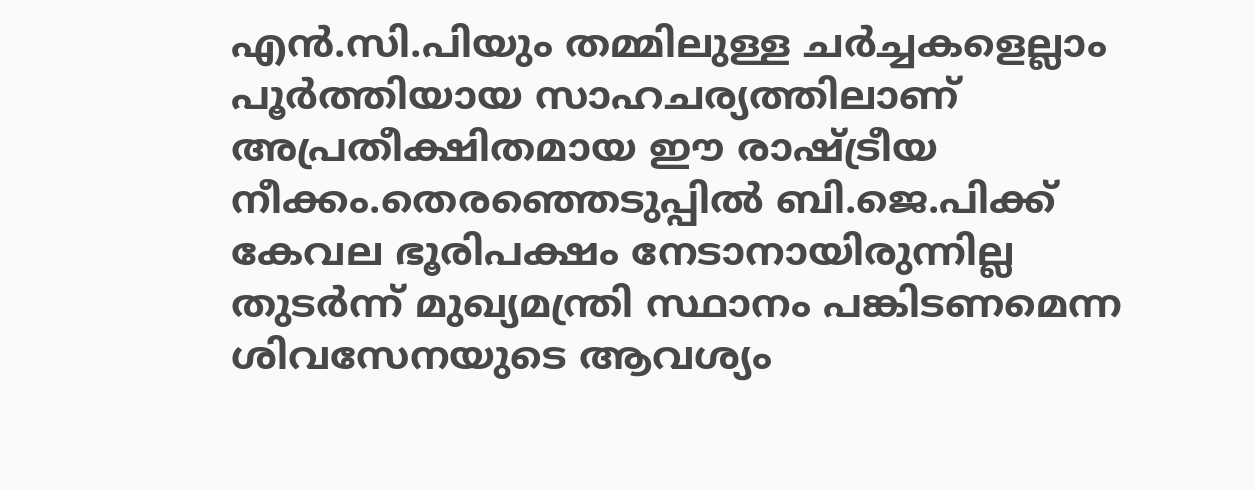എന്‍.സി.പിയും തമ്മിലുള്ള ചര്‍ച്ചകളെല്ലാം പൂര്‍ത്തിയായ സാഹചര്യത്തിലാണ് അപ്രതീക്ഷിതമായ ഈ രാഷ്ട്രീയ നീക്കം.തെരഞ്ഞെടുപ്പില്‍ ബി.ജെ.പിക്ക് കേവല ഭൂരിപക്ഷം നേടാനായിരുന്നില്ല തുടര്‍ന്ന് മുഖ്യമന്ത്രി സ്ഥാനം പങ്കിടണമെന്ന ശിവസേനയുടെ ആവശ്യം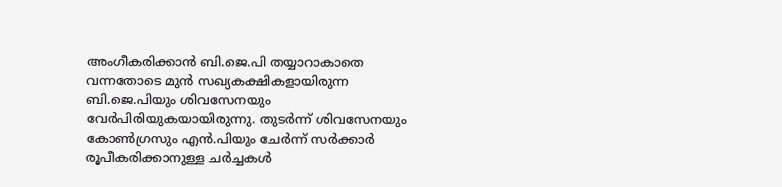അംഗീകരിക്കാന്‍ ബി.ജെ.പി തയ്യാറാകാതെ വന്നതോടെ മുന്‍ സഖ്യകക്ഷികളായിരുന്ന ബി.ജെ.പിയും ശിവസേനയും വേര്‍പിരിയുകയായിരുന്നു. തുടര്‍ന്ന് ശിവസേനയും കോണ്‍ഗ്രസും എന്‍.പിയും ചേര്‍ന്ന് സര്‍ക്കാര്‍ രൂപീകരിക്കാനുള്ള ചര്‍ച്ചകള്‍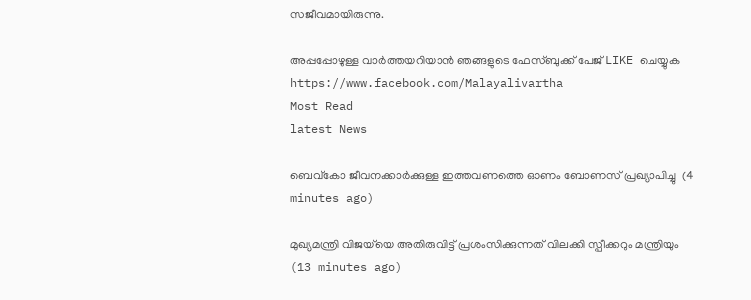സജീവമായിരുന്നു.

അപ്പപ്പോഴുള്ള വാര്‍ത്തയറിയാന്‍ ഞങ്ങളുടെ ഫേസ്‌ബുക്ക്‌ പേജ് LIKE ചെയ്യുക
https://www.facebook.com/Malayalivartha
Most Read
latest News

ബെവ്‌കോ ജീവനക്കാര്‍ക്കുള്ള ഇത്തവണത്തെ ഓണം ബോണസ് പ്രഖ്യാപിച്ചു  (4 minutes ago)

മുഖ്യമന്ത്രി വിജയ്‌യെ അതിരുവിട്ട് പ്രശംസിക്കുന്നത് വിലക്കി സ്പീക്കറും മന്ത്രിയും  (13 minutes ago)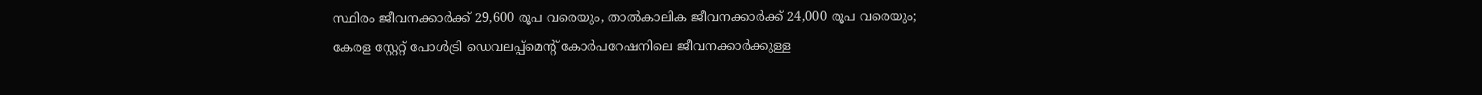സ്ഥിരം ജീവനക്കാർക്ക് 29,600 രൂപ വരെയും, താൽകാലിക ജീവനക്കാർക്ക് 24,000 രൂപ വരെയും; കേരള സ്റ്റേറ്റ് പോൾട്രി ഡെവലപ്പ്മെന്റ് കോർപറേഷനിലെ ജീവനക്കാർക്കുള്ള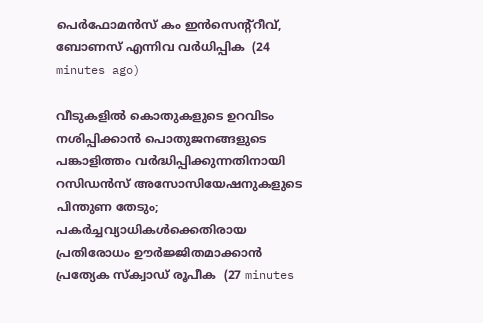പെർഫോമൻസ് കം ഇൻസെന്റ്റീവ്, ബോണസ് എന്നിവ വർധിപ്പിക  (24 minutes ago)

വീടുകളിൽ കൊതുകളുടെ ഉറവിടം നശിപ്പിക്കാൻ പൊതുജനങ്ങളുടെ പങ്കാളിത്തം വർദ്ധിപ്പിക്കുന്നതിനായി റസിഡൻസ് അസോസിയേഷനുകളുടെ പിന്തുണ തേടും; പകർച്ചവ്യാധികൾക്കെതിരായ പ്രതിരോധം ഊർജ്ജിതമാക്കാൻ പ്രത്യേക സ്ക്വാഡ് രൂപീക  (27 minutes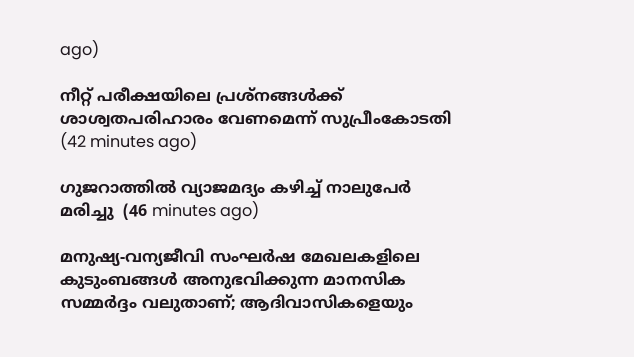ago)

നീറ്റ് പരീക്ഷയിലെ പ്രശ്‌നങ്ങള്‍ക്ക് ശാശ്വതപരിഹാരം വേണമെന്ന് സുപ്രീംകോടതി  (42 minutes ago)

ഗുജറാത്തില്‍ വ്യാജമദ്യം കഴിച്ച് നാലുപേര്‍ മരിച്ചു  (46 minutes ago)

മനുഷ്യ-വന്യജീവി സംഘർഷ മേഖലകളിലെ കുടുംബങ്ങൾ അനുഭവിക്കുന്ന മാനസിക സമ്മർദ്ദം വലുതാണ്; ആദിവാസികളെയും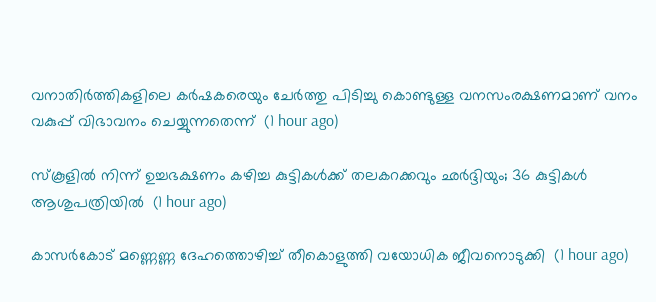വനാതിർത്തികളിലെ കർഷകരെയും ചേർത്തു പിടിച്ചു കൊണ്ടുള്ള വനസംരക്ഷണമാണ് വനം വകുപ്പ് വിഭാവനം ചെയ്യുന്നതെന്ന്  (1 hour ago)

സ്‌കൂളില്‍ നിന്ന് ഉച്ചഭക്ഷണം കഴിച്ച കുട്ടികള്‍ക്ക് തലകറക്കവും ഛര്‍ദ്ദിയും; 36 കുട്ടികള്‍ ആശുപത്രിയില്‍  (1 hour ago)

കാസര്‍കോട് മണ്ണെണ്ണ ദേഹത്തൊഴിച്ച് തീകൊളുത്തി വയോധിക ജീവനൊടുക്കി  (1 hour ago)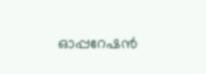ഓപ്പറേഷന്‍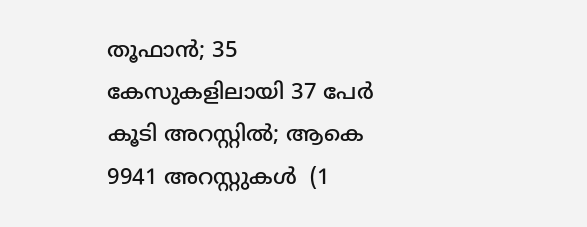തൂഫാന്‍; 35 കേസുകളിലായി 37 പേര്‍ കൂടി അറസ്റ്റിൽ; ആകെ 9941 അറസ്റ്റുകൾ  (1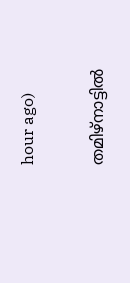hour ago)

തമിഴ്‌നാട്ടില്‍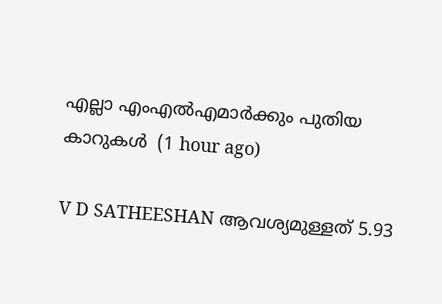എല്ലാ എംഎല്‍എമാര്‍ക്കും പുതിയ കാറുകള്‍  (1 hour ago)

V D SATHEESHAN ആവശ്യമുള്ളത് 5.93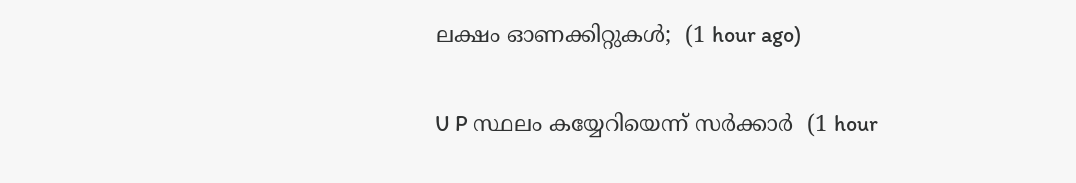ലക്ഷം ഓണക്കിറ്റുകള്‍;  (1 hour ago)

U P സ്ഥലം കയ്യേറിയെന്ന് സർക്കാർ  (1 hour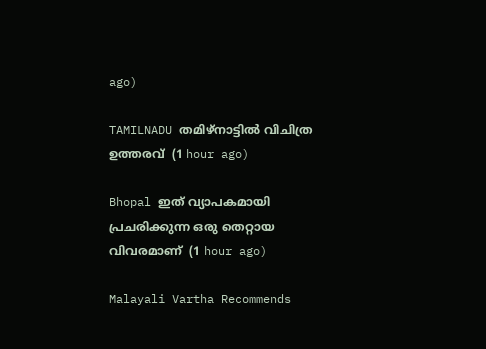ago)

TAMILNADU തമിഴ്നാട്ടിൽ വിചിത്ര ഉത്തരവ്  (1 hour ago)

Bhopal ഇത് വ്യാപകമായി പ്രചരിക്കുന്ന ഒരു തെറ്റായ വിവരമാണ്  (1 hour ago)

Malayali Vartha Recommends